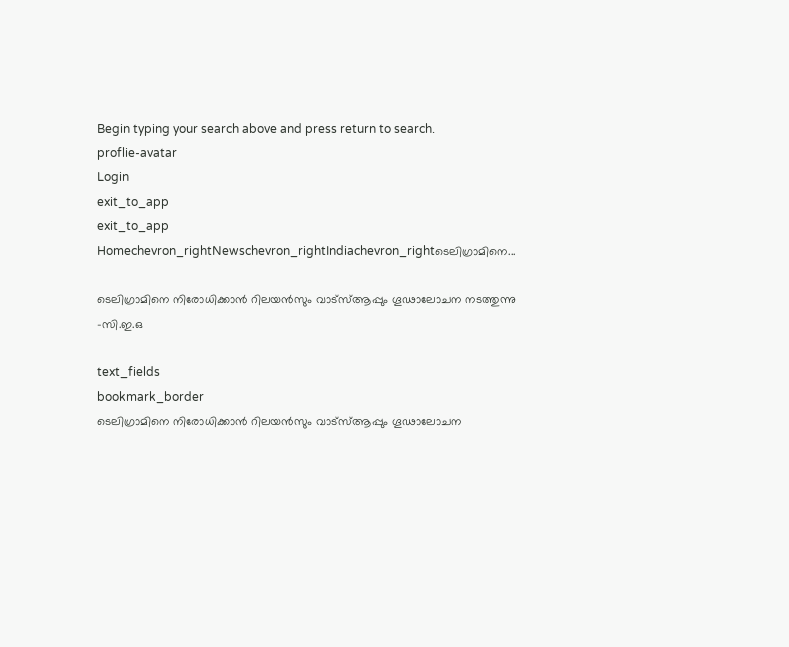Begin typing your search above and press return to search.
proflie-avatar
Login
exit_to_app
exit_to_app
Homechevron_rightNewschevron_rightIndiachevron_rightടെലിഗ്രാമിനെ...

ടെലിഗ്രാമിനെ നിരോധിക്കാൻ റിലയൻസും വാട്‌സ്ആപ്പും ഗൂഢാലോചന നടത്തുന്നു -സി.ഇ.ഒ

text_fields
bookmark_border
ടെലിഗ്രാമിനെ നിരോധിക്കാൻ റിലയൻസും വാട്‌സ്ആപ്പും ഗൂഢാലോചന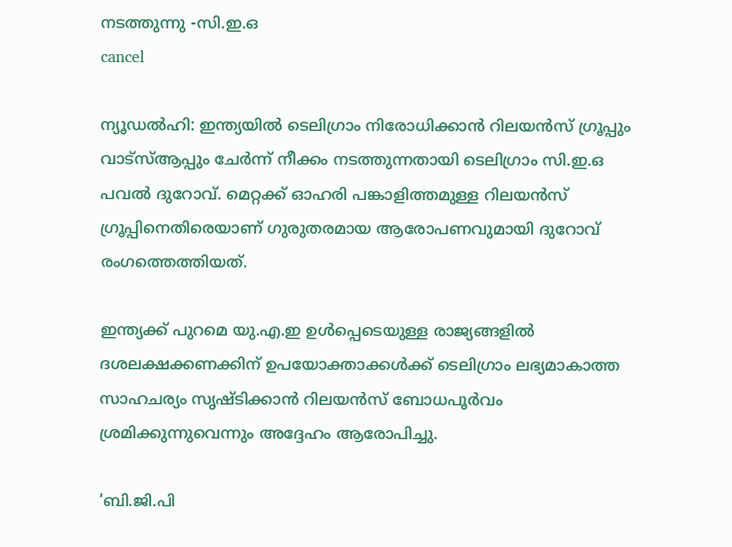നടത്തുന്നു -സി.ഇ.ഒ
cancel

ന്യൂഡൽഹി: ഇന്ത്യയിൽ ടെലിഗ്രാം നിരോധിക്കാൻ റിലയൻസ് ഗ്രൂപ്പും വാട്‌സ്ആപ്പും ചേർന്ന് നീക്കം നടത്തുന്നതായി ടെലിഗ്രാം സി.ഇ.ഒ പവൽ ദുറോവ്. മെറ്റക്ക് ഓഹരി പങ്കാളിത്തമുള്ള റിലയൻസ് ഗ്രൂപ്പിനെതിരെയാണ് ഗുരുതരമായ ആരോപണവുമായി ദുറോവ് രംഗത്തെത്തിയത്.

ഇന്ത്യക്ക് പുറമെ യു.എ.ഇ ഉൾപ്പെടെയുള്ള രാജ്യങ്ങളിൽ ദശലക്ഷക്കണക്കിന് ഉപയോക്താക്കൾക്ക് ടെലിഗ്രാം ലഭ്യമാകാത്ത സാഹചര്യം സൃഷ്ടിക്കാൻ റിലയൻസ് ബോധപൂർവം ശ്രമിക്കുന്നുവെന്നും അദ്ദേഹം ആരോപിച്ചു.

‘ബി.ജി.പി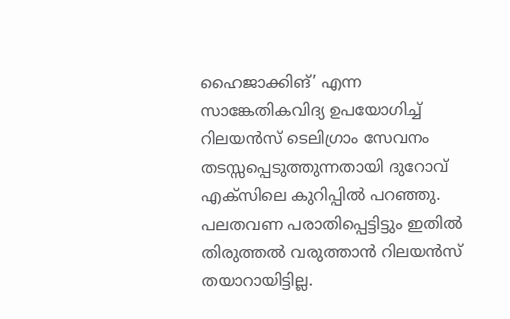ഹൈജാക്കിങ്’ എന്ന സാങ്കേതികവിദ്യ ഉപയോഗിച്ച് റിലയൻസ് ടെലിഗ്രാം സേവനം തടസ്സപ്പെടുത്തുന്നതായി ദുറോവ് എക്‌സിലെ കുറിപ്പിൽ പറഞ്ഞു. പലതവണ പരാതിപ്പെട്ടിട്ടും ഇതിൽ തിരുത്തൽ വരുത്താൻ റിലയൻസ് തയാറായിട്ടില്ല.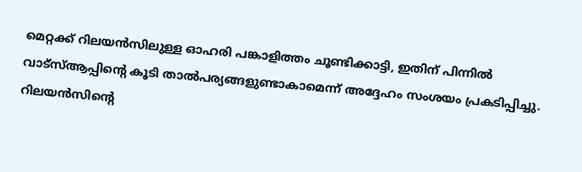മെറ്റക്ക് റിലയൻസിലുള്ള ഓഹരി പങ്കാളിത്തം ചൂണ്ടിക്കാട്ടി, ഇതിന് പിന്നിൽ വാട്‌സ്ആപ്പിന്റെ കൂടി താൽപര്യങ്ങളുണ്ടാകാമെന്ന് അദ്ദേഹം സംശയം പ്രകടിപ്പിച്ചു. റിലയൻസിന്റെ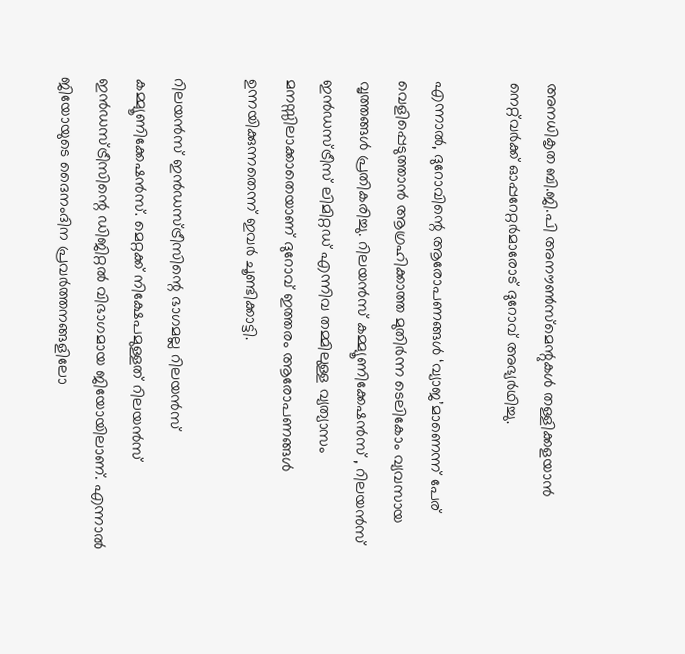അനധികൃത ബി.ജി.പി അനൗൺസ്‌മെന്റുകൾ തള്ളിക്കളയാൻ നെറ്റ്‌വർക്ക് ഓപ്പറേറ്റർമാരോട് ദുറോവ് അഭ്യർഥിച്ചു.

എന്നാൽ, ദുറോവിന്റെ ആരോപണങ്ങൾ ‘വ്യാജ’മാണെന്ന് പേര് വെളിപ്പെടുത്താൻ ആഗ്രഹിക്കാത്ത മുതിർന്ന ടെലികോം വ്യവസായ വൃത്തങ്ങൾ പ്രതികരിച്ചു. റിലയൻസ് കമ്മ്യൂണിക്കേഷൻസ് , റിലയൻസ് ഇൻഡസ്ട്രീസ് ലിമിറ്റഡ് എന്നിവ തമ്മിലുള്ള വ്യത്യാസം മനസ്സിലാക്കാതെയാണ് ദുറോവ് ഇത്തരം ആരോപണങ്ങൾ ഉന്നയിക്കുന്നതെന്ന് ഇവർ ചൂണ്ടിക്കാട്ടി.

റിലയൻസ് ഇൻഡസ്ട്രീസിന്റെ ഭാഗമല്ല റിലയൻസ് കമ്മ്യൂണിക്കേഷൻസ്. മെറ്റക്ക് നിക്ഷേപമുള്ളത് റിലയൻസ് ഇൻഡസ്ട്രീസിന്റെ ഡിജിറ്റൽ വിഭാഗമായ ജിയോയിലാണ്. എന്നാൽ ജിയോയുടെ ദൈനംദിന പ്രവർത്തനങ്ങളിലോ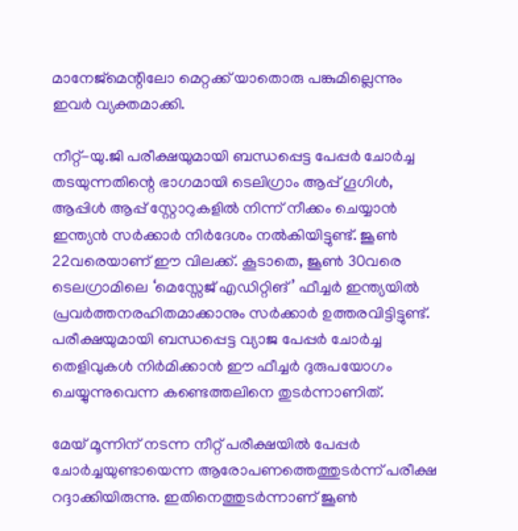മാനേജ്‌മെന്റിലോ മെറ്റക്ക് യാതൊരു പങ്കുമില്ലെന്നും ഇവർ വ്യക്തമാക്കി.

നീറ്റ്-യു.ജി പരീക്ഷയുമായി ബന്ധപ്പെട്ട പേപ്പർ ചോർച്ച തടയുന്നതിന്റെ ഭാഗമായി ടെലിഗ്രാം ആപ്പ് ഗൂഗിൾ, ആപ്പിൾ ആപ്പ് സ്റ്റോറുകളിൽ നിന്ന് നീക്കം ചെയ്യാൻ ഇന്ത്യൻ സർക്കാർ നിർദേശം നൽകിയിട്ടുണ്ട്. ജൂൺ 22വരെയാണ് ഈ വിലക്ക്. കൂടാതെ, ജൂൺ 30വരെ ടെലഗ്രാമിലെ ‘മെസ്സേജ് എഡിറ്റിങ്’ ഫീച്ചർ ഇന്ത്യയിൽ പ്രവർത്തനരഹിതമാക്കാനും സർക്കാർ ഉത്തരവിട്ടിട്ടുണ്ട്. പരീക്ഷയുമായി ബന്ധപ്പെട്ട വ്യാജ പേപ്പർ ചോർച്ച തെളിവുകൾ നിർമിക്കാൻ ഈ ഫീച്ചർ ദുരുപയോഗം ചെയ്യുന്നുവെന്ന കണ്ടെത്തലിനെ തുടർന്നാണിത്.

മേയ് മൂന്നിന് നടന്ന നീറ്റ് പരീക്ഷയിൽ പേപ്പർ ചോർച്ചയുണ്ടായെന്ന ആരോപണത്തെത്തുടർന്ന് പരീക്ഷ റദ്ദാക്കിയിരുന്നു. ഇതിനെത്തുടർന്നാണ് ജൂൺ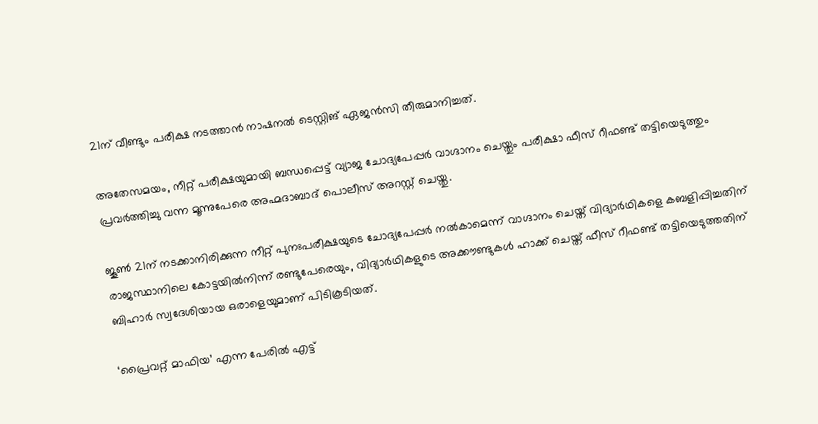21ന് വീണ്ടും പരീക്ഷ നടത്താൻ നാഷനൽ ടെസ്റ്റിങ് ഏജൻസി തീരുമാനിച്ചത്.

അതേസമയം, നീറ്റ് പരീക്ഷയുമായി ബന്ധപ്പെട്ട് വ്യാജ ചോദ്യപേപ്പർ വാഗ്ദാനം ചെയ്തും പരീക്ഷാ ഫീസ് റീഫണ്ട് തട്ടിയെടുത്തും പ്രവർത്തിച്ചു വന്ന മൂന്നുപേരെ അഹ്മദാബാദ് പൊലീസ് അറസ്റ്റ് ചെയ്തു.

ജൂൺ 21ന് നടക്കാനിരിക്കുന്ന നീറ്റ് പുനഃപരീക്ഷയുടെ ചോദ്യപേപ്പർ നൽകാമെന്ന് വാഗ്ദാനം ചെയ്ത് വിദ്യാർഥികളെ കബളിപ്പിച്ചതിന് രാജസ്ഥാനിലെ കോട്ടയിൽനിന്ന് രണ്ടുപേരെയും, വിദ്യാർഥികളുടെ അക്കൗണ്ടുകൾ ഹാക്ക് ചെയ്ത് ഫീസ് റീഫണ്ട് തട്ടിയെടുത്തതിന് ബിഹാർ സ്വദേശിയായ ഒരാളെയുമാണ് പിടികൂടിയത്.

‘പ്രൈവറ്റ് മാഫിയ’ എന്ന പേരിൽ എട്ട്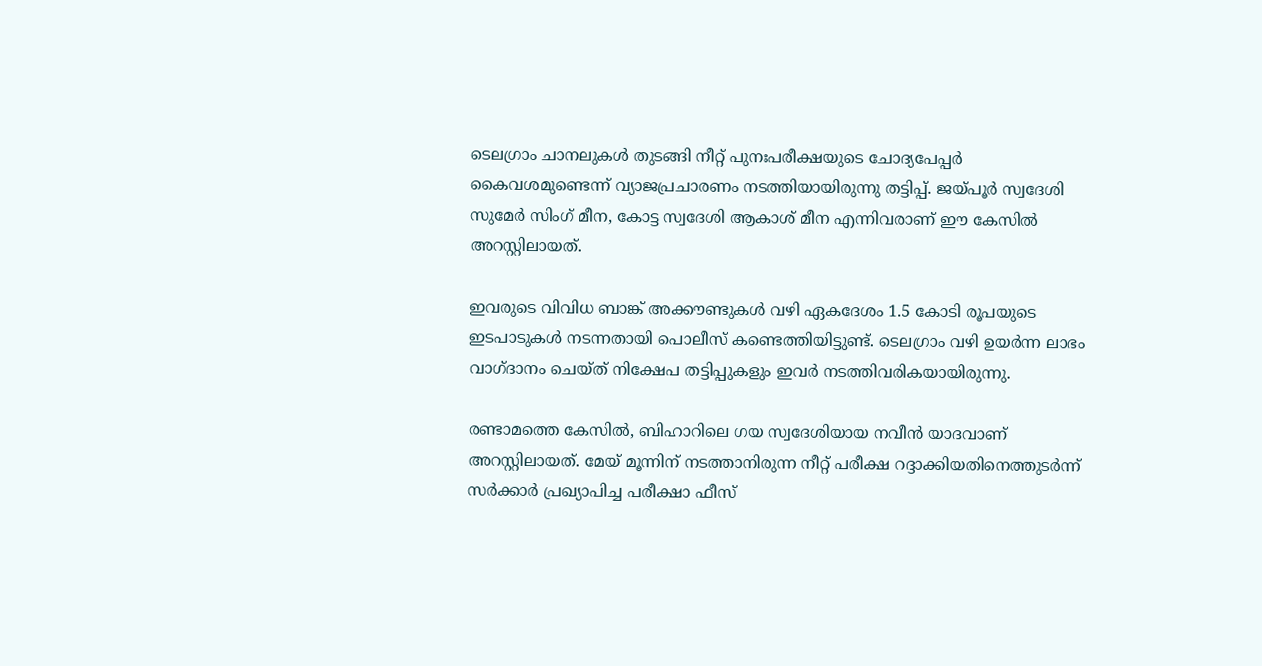ടെലഗ്രാം ചാനലുകൾ തുടങ്ങി നീറ്റ് പുനഃപരീക്ഷയുടെ ചോദ്യപേപ്പർ കൈവശമുണ്ടെന്ന് വ്യാജപ്രചാരണം നടത്തിയായിരുന്നു തട്ടിപ്പ്. ജയ്പൂർ സ്വദേശി സുമേർ സിംഗ് മീന, കോട്ട സ്വദേശി ആകാശ് മീന എന്നിവരാണ് ഈ കേസിൽ അറസ്റ്റിലായത്.

ഇവരുടെ വിവിധ ബാങ്ക് അക്കൗണ്ടുകൾ വഴി ഏകദേശം 1.5 കോടി രൂപയുടെ ഇടപാടുകൾ നടന്നതായി പൊലീസ് കണ്ടെത്തിയിട്ടുണ്ട്. ടെലഗ്രാം വഴി ഉയർന്ന ലാഭം വാഗ്ദാനം ചെയ്ത് നിക്ഷേപ തട്ടിപ്പുകളും ഇവർ നടത്തിവരികയായിരുന്നു.

രണ്ടാമത്തെ കേസിൽ, ബിഹാറിലെ ഗയ സ്വദേശിയായ നവീൻ യാദവാണ് അറസ്റ്റിലായത്. മേയ് മൂന്നിന് നടത്താനിരുന്ന നീറ്റ് പരീക്ഷ റദ്ദാക്കിയതിനെത്തുടർന്ന് സർക്കാർ പ്രഖ്യാപിച്ച പരീക്ഷാ ഫീസ്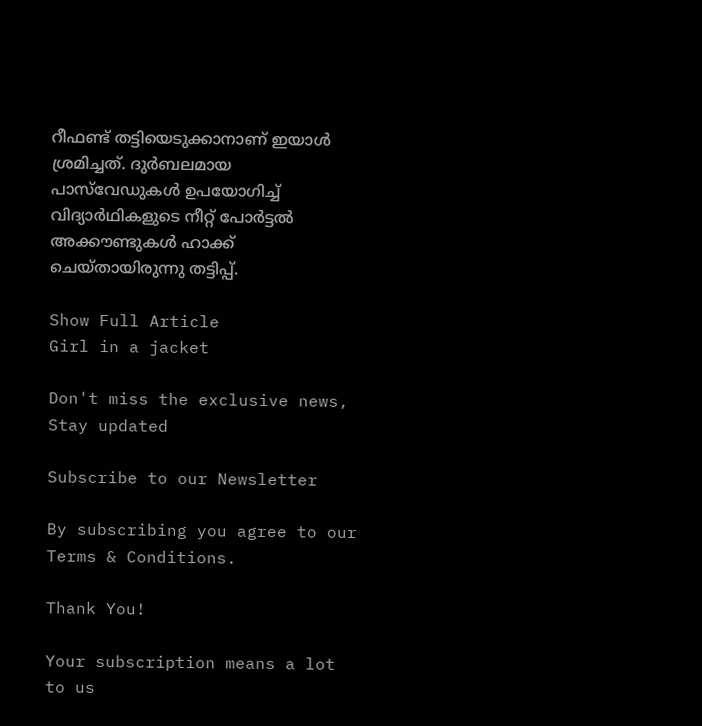റീഫണ്ട് തട്ടിയെടുക്കാനാണ് ഇയാൾ ശ്രമിച്ചത്. ദുർബലമായ പാസ്‌വേഡുകൾ ഉപയോഗിച്ച് വിദ്യാർഥികളുടെ നീറ്റ് പോർട്ടൽ അക്കൗണ്ടുകൾ ഹാക്ക് ചെയ്തായിരുന്നു തട്ടിപ്പ്.

Show Full Article
Girl in a jacket

Don't miss the exclusive news, Stay updated

Subscribe to our Newsletter

By subscribing you agree to our Terms & Conditions.

Thank You!

Your subscription means a lot to us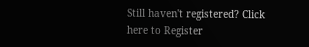Still haven't registered? Click here to Register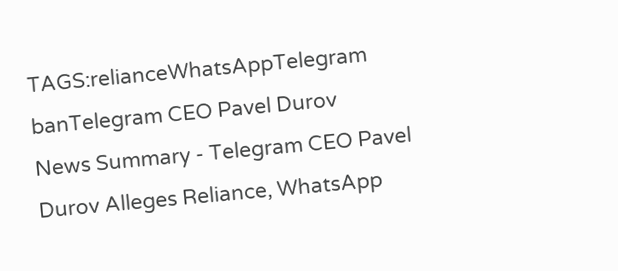TAGS:relianceWhatsAppTelegram banTelegram CEO Pavel Durov
News Summary - Telegram CEO Pavel Durov Alleges Reliance, WhatsApp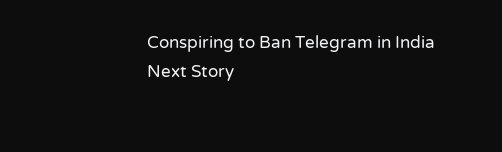Conspiring to Ban Telegram in India
Next Story